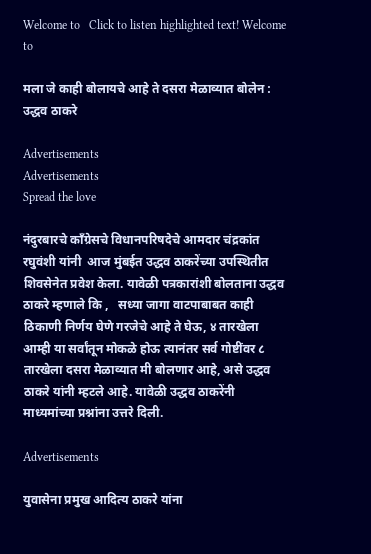Welcome to   Click to listen highlighted text! Welcome to

मला जे काही बोलायचे आहे ते दसरा मेळाव्यात बोलेन : उद्धव ठाकरे

Advertisements
Advertisements
Spread the love

नंदुरबारचे काँग्रेसचे विधानपरिषदेचे आमदार चंद्रकांत रघुवंशी यांनी  आज मुंबईत उद्धव ठाकरेंच्या उपस्थितीत शिवसेनेत प्रवेश केला. यावेळी पत्रकारांशी बोलताना उद्धव ठाकरे म्हणाले कि ,   सध्या जागा वाटपाबाबत काही ठिकाणी निर्णय घेणे गरजेचे आहे ते घेऊ, ४ तारखेला आम्ही या सर्वांतून मोकळे होऊ त्यानंतर सर्व गोष्टींवर ८ तारखेला दसरा मेळाव्यात मी बोलणार आहे, असे उद्धव ठाकरे यांनी म्हटले आहे. यावेळी उद्धव ठाकरेंनी माध्यमांच्या प्रश्नांना उत्तरे दिली.

Advertisements

युवासेना प्रमुख आदित्य ठाकरे यांना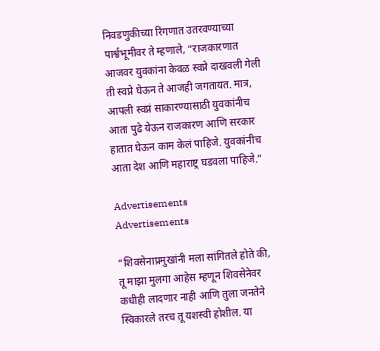निवडणुकीच्या रिंगणात उतरवण्याच्या पार्श्वभूमीवर ते म्हणाले, “राजकारणात आजवर युवकांना केवळ स्वप्ने दाखवली गेली ती स्वप्ने घेऊन ते आजही जगतायत. मात्र, आपली स्वप्नं साकारण्यासाठी युवकांनीच आता पुढे येऊन राजकारण आणि सरकार हातात घेऊन काम केलं पाहिजे. युवकांनीच आता देश आणि महाराष्ट्र घडवला पाहिजे.”

Advertisements
Advertisements

“शिवसेनाप्रमुखांनी मला सांगितले होते की, तू माझा मुलगा आहेस म्हणून शिवसेनेवर कधीही लादणार नाही आणि तुला जनतेने स्विकारले तरच तू यशस्वी होशील. या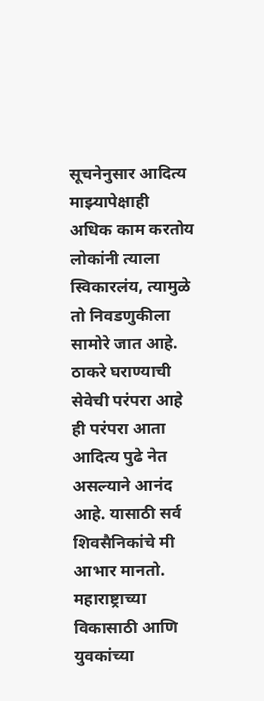सूचनेनुसार आदित्य माझ्यापेक्षाही अधिक काम करतोय लोकांनी त्याला स्विकारलंय, त्यामुळे तो निवडणुकीला सामोरे जात आहे. ठाकरे घराण्याची सेवेची परंपरा आहे ही परंपरा आता आदित्य पुढे नेत असल्याने आनंद आहे. यासाठी सर्व शिवसैनिकांचे मी आभार मानतो. महाराष्ट्राच्या विकासाठी आणि युवकांच्या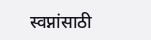स्वप्नांसाठी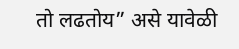तो लढतोय” असे यावेळी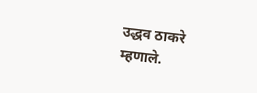उद्धव ठाकरे म्हणाले.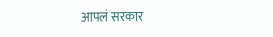आपलं सरकार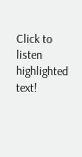Click to listen highlighted text!